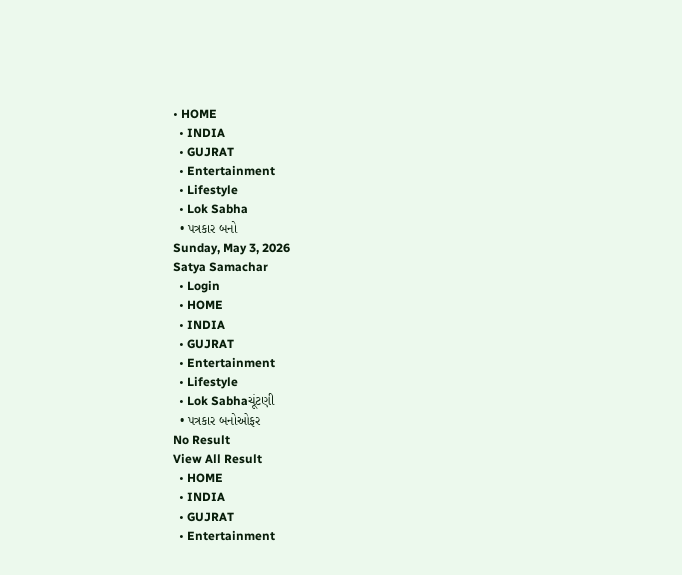• HOME
  • INDIA
  • GUJRAT
  • Entertainment
  • Lifestyle
  • Lok Sabha
  • પત્રકાર બનો
Sunday, May 3, 2026
Satya Samachar
  • Login
  • HOME
  • INDIA
  • GUJRAT
  • Entertainment
  • Lifestyle
  • Lok Sabhaચૂંટણી
  • પત્રકાર બનોઓફર
No Result
View All Result
  • HOME
  • INDIA
  • GUJRAT
  • Entertainment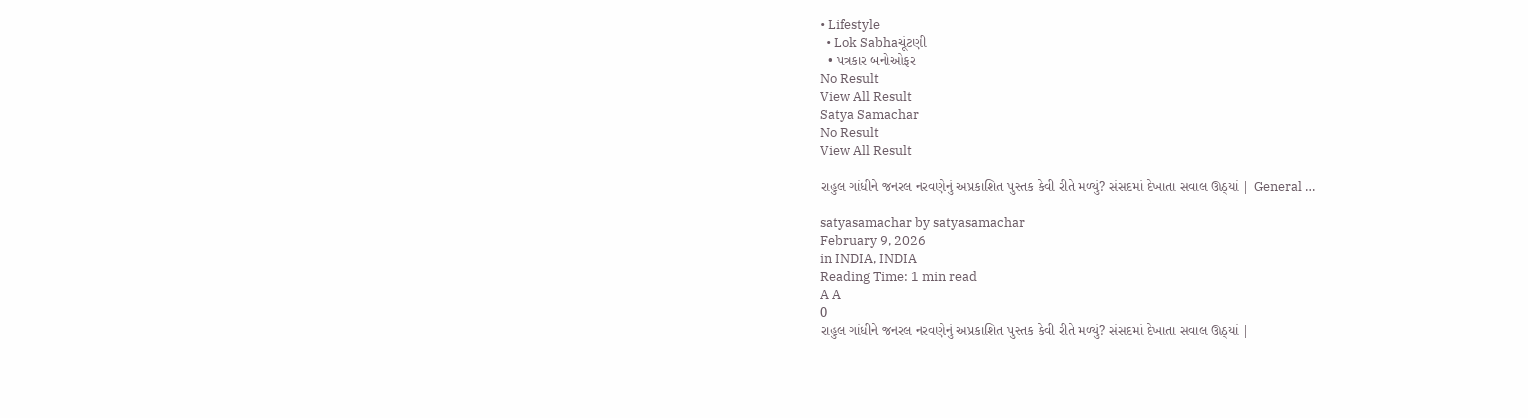• Lifestyle
  • Lok Sabhaચૂંટણી
  • પત્રકાર બનોઓફર
No Result
View All Result
Satya Samachar
No Result
View All Result

રાહુલ ગાંધીને જનરલ નરવણેનું અપ્રકાશિત પુસ્તક કેવી રીતે મળ્યું? સંસદમાં દેખાતા સવાલ ઊઠ્યાં | General …

satyasamachar by satyasamachar
February 9, 2026
in INDIA, INDIA
Reading Time: 1 min read
A A
0
રાહુલ ગાંધીને જનરલ નરવણેનું અપ્રકાશિત પુસ્તક કેવી રીતે મળ્યું? સંસદમાં દેખાતા સવાલ ઊઠ્યાં |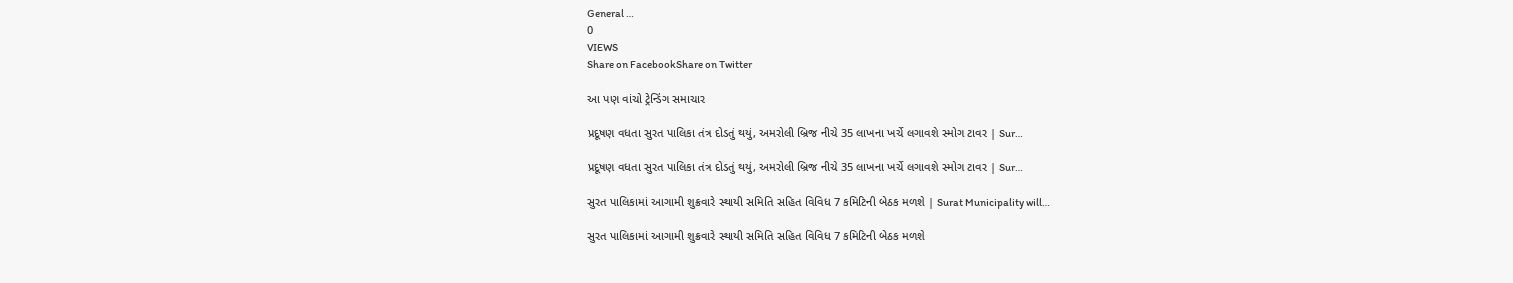General …
0
VIEWS
Share on FacebookShare on Twitter

આ પણ વાંચો ટ્રેન્ડિંગ સમાચાર

પ્રદૂષણ વધતા સુરત પાલિકા તંત્ર દોડતું થયું, અમરોલી બ્રિજ નીચે 35 લાખના ખર્ચે લગાવશે સ્મોગ ટાવર | Sur…

પ્રદૂષણ વધતા સુરત પાલિકા તંત્ર દોડતું થયું, અમરોલી બ્રિજ નીચે 35 લાખના ખર્ચે લગાવશે સ્મોગ ટાવર | Sur…

સુરત પાલિકામાં આગામી શુક્રવારે સ્થાયી સમિતિ સહિત વિવિધ 7 કમિટિની બેઠક મળશે | Surat Municipality will…

સુરત પાલિકામાં આગામી શુક્રવારે સ્થાયી સમિતિ સહિત વિવિધ 7 કમિટિની બેઠક મળશે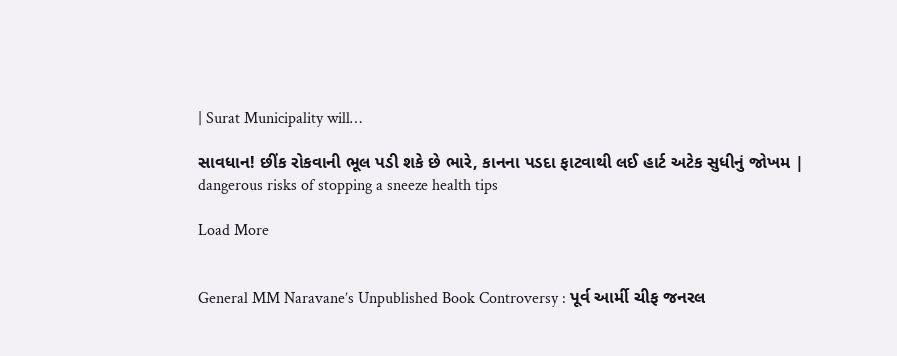| Surat Municipality will…

સાવધાન! છીંક રોકવાની ભૂલ પડી શકે છે ભારે, કાનના પડદા ફાટવાથી લઈ હાર્ટ અટેક સુધીનું જોખમ | dangerous risks of stopping a sneeze health tips

Load More


General MM Naravane’s Unpublished Book Controversy : પૂર્વ આર્મી ચીફ જનરલ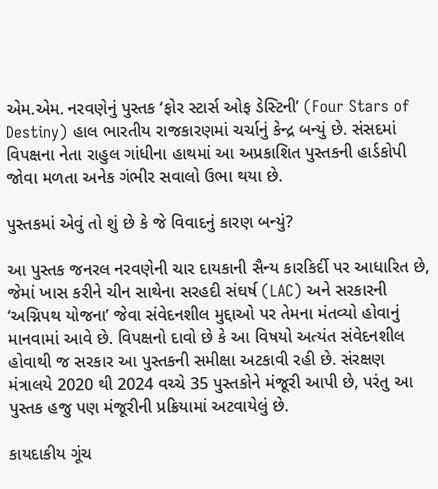એમ.એમ. નરવણેનું પુસ્તક ‘ફોર સ્ટાર્સ ઓફ ડેસ્ટિની’ (Four Stars of Destiny) હાલ ભારતીય રાજકારણમાં ચર્ચાનું કેન્દ્ર બન્યું છે. સંસદમાં વિપક્ષના નેતા રાહુલ ગાંધીના હાથમાં આ અપ્રકાશિત પુસ્તકની હાર્ડકોપી જોવા મળતા અનેક ગંભીર સવાલો ઉભા થયા છે.

પુસ્તકમાં એવું તો શું છે કે જે વિવાદનું કારણ બન્યું?

આ પુસ્તક જનરલ નરવણેની ચાર દાયકાની સૈન્ય કારકિર્દી પર આધારિત છે, જેમાં ખાસ કરીને ચીન સાથેના સરહદી સંઘર્ષ (LAC) અને સરકારની ‘અગ્નિપથ યોજના’ જેવા સંવેદનશીલ મુદ્દાઓ પર તેમના મંતવ્યો હોવાનું માનવામાં આવે છે. વિપક્ષનો દાવો છે કે આ વિષયો અત્યંત સંવેદનશીલ હોવાથી જ સરકાર આ પુસ્તકની સમીક્ષા અટકાવી રહી છે. સંરક્ષણ મંત્રાલયે 2020 થી 2024 વચ્ચે 35 પુસ્તકોને મંજૂરી આપી છે, પરંતુ આ પુસ્તક હજુ પણ મંજૂરીની પ્રક્રિયામાં અટવાયેલું છે.

કાયદાકીય ગૂંચ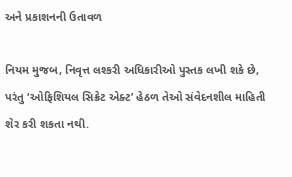અને પ્રકાશનની ઉતાવળ

નિયમ મુજબ, નિવૃત્ત લશ્કરી અધિકારીઓ પુસ્તક લખી શકે છે, પરંતુ ‘ઓફિશિયલ સિક્રેટ એક્ટ’ હેઠળ તેઓ સંવેદનશીલ માહિતી શેર કરી શકતા નથી.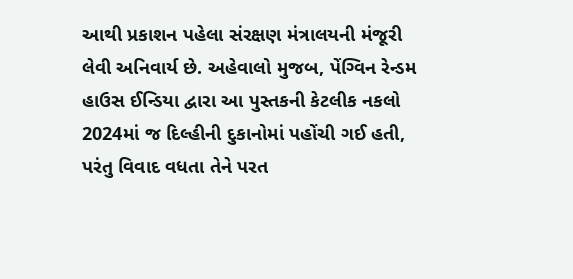આથી પ્રકાશન પહેલા સંરક્ષણ મંત્રાલયની મંજૂરી લેવી અનિવાર્ય છે. અહેવાલો મુજબ, પેંગ્વિન રેન્ડમ હાઉસ ઈન્ડિયા દ્વારા આ પુસ્તકની કેટલીક નકલો 2024માં જ દિલ્હીની દુકાનોમાં પહોંચી ગઈ હતી, પરંતુ વિવાદ વધતા તેને પરત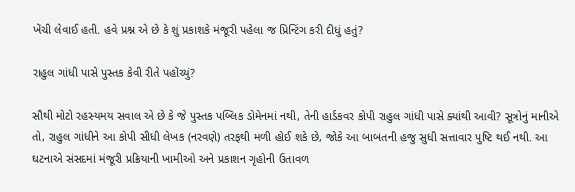ખેંચી લેવાઈ હતી. હવે પ્રશ્ન એ છે કે શું પ્રકાશકે મંજૂરી પહેલા જ પ્રિન્ટિંગ કરી દીધું હતું?

રાહુલ ગાંધી પાસે પુસ્તક કેવી રીતે પહોંચ્યું?

સૌથી મોટો રહસ્યમય સવાલ એ છે કે જે પુસ્તક પબ્લિક ડોમેનમાં નથી, તેની હાર્ડકવર કોપી રાહુલ ગાંધી પાસે ક્યાંથી આવી? સૂત્રોનું માનીએ તો, રાહુલ ગાંધીને આ કોપી સીધી લેખક (નરવણે) તરફથી મળી હોઈ શકે છે, જોકે આ બાબતની હજુ સુધી સત્તાવાર પુષ્ટિ થઈ નથી. આ ઘટનાએ સંસદમાં મંજૂરી પ્રક્રિયાની ખામીઓ અને પ્રકાશન ગૃહોની ઉતાવળ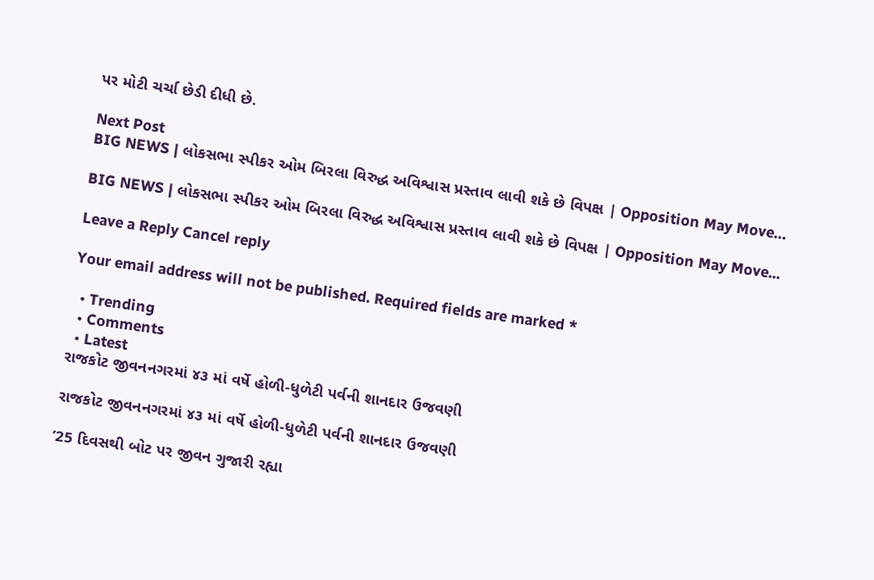પર મોટી ચર્ચા છેડી દીધી છે.

Next Post
BIG NEWS | લોકસભા સ્પીકર ઓમ બિરલા વિરુદ્ધ અવિશ્વાસ પ્રસ્તાવ લાવી શકે છે વિપક્ષ | Opposition May Move…

BIG NEWS | લોકસભા સ્પીકર ઓમ બિરલા વિરુદ્ધ અવિશ્વાસ પ્રસ્તાવ લાવી શકે છે વિપક્ષ | Opposition May Move...

Leave a Reply Cancel reply

Your email address will not be published. Required fields are marked *

  • Trending
  • Comments
  • Latest
રાજકોટ જીવનનગરમાં ૪૩ માં વર્ષે હોળી-ધુળેટી પર્વની શાનદાર ઉજવણી

રાજકોટ જીવનનગરમાં ૪૩ માં વર્ષે હોળી-ધુળેટી પર્વની શાનદાર ઉજવણી

’25 દિવસથી બોટ પર જીવન ગુજારી રહ્યા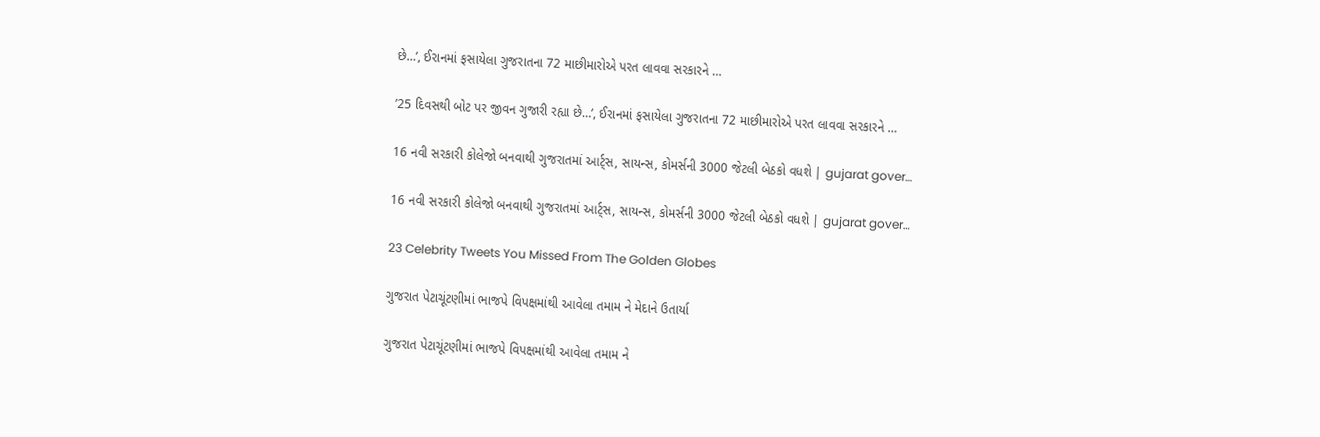છે…’, ઈરાનમાં ફસાયેલા ગુજરાતના 72 માછીમારોએ પરત લાવવા સરકારને …

’25 દિવસથી બોટ પર જીવન ગુજારી રહ્યા છે…’, ઈરાનમાં ફસાયેલા ગુજરાતના 72 માછીમારોએ પરત લાવવા સરકારને …

16 નવી સરકારી કોલેજો બનવાથી ગુજરાતમાં આર્ટ્સ, સાયન્સ, કોમર્સની 3000 જેટલી બેઠકો વધશે | gujarat gover…

16 નવી સરકારી કોલેજો બનવાથી ગુજરાતમાં આર્ટ્સ, સાયન્સ, કોમર્સની 3000 જેટલી બેઠકો વધશે | gujarat gover…

23 Celebrity Tweets You Missed From The Golden Globes

ગુજરાત પેટાચૂંટણીમાં ભાજપે વિપક્ષમાંથી આવેલા તમામ ને મેદાને ઉતાર્યા

ગુજરાત પેટાચૂંટણીમાં ભાજપે વિપક્ષમાંથી આવેલા તમામ ને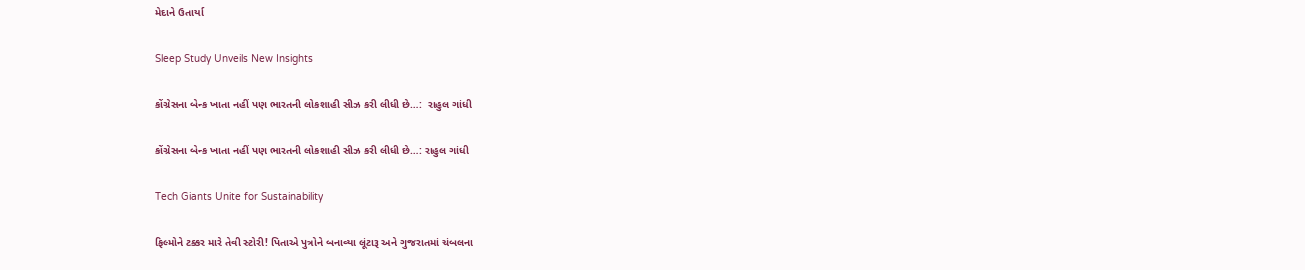મેદાને ઉતાર્યા

Sleep Study Unveils New Insights

કોંગ્રેસના બેન્ક ખાતા નહીં પણ ભારતની લોકશાહી સીઝ કરી લીધી છે…:  રાહુલ ગાંધી

કોંગ્રેસના બેન્ક ખાતા નહીં પણ ભારતની લોકશાહી સીઝ કરી લીધી છે…: રાહુલ ગાંધી

Tech Giants Unite for Sustainability

ફિલ્મોને ટક્કર મારે તેવી સ્ટોરી! પિતાએ પુત્રોને બનાવ્યા લૂંટારૂ અને ગુજરાતમાં ચંબલના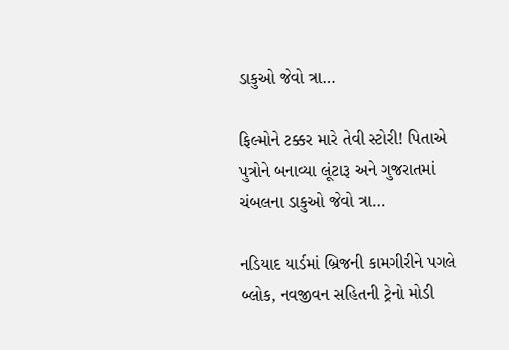ડાકુઓ જેવો ત્રા…

ફિલ્મોને ટક્કર મારે તેવી સ્ટોરી! પિતાએ પુત્રોને બનાવ્યા લૂંટારૂ અને ગુજરાતમાં ચંબલના ડાકુઓ જેવો ત્રા…

નડિયાદ યાર્ડમાં બ્રિજની કામગીરીને પગલે બ્લોક, નવજીવન સહિતની ટ્રેનો મોડી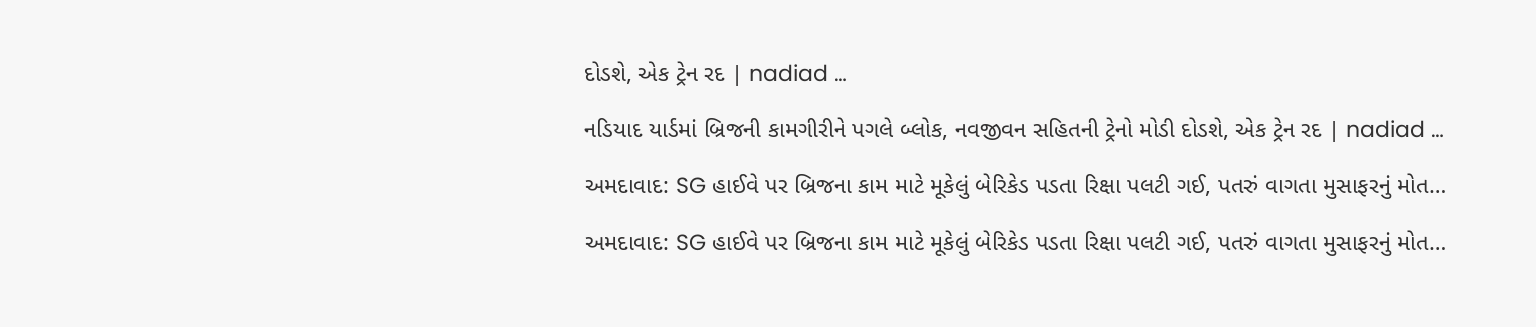દોડશે, એક ટ્રેન રદ | nadiad …

નડિયાદ યાર્ડમાં બ્રિજની કામગીરીને પગલે બ્લોક, નવજીવન સહિતની ટ્રેનો મોડી દોડશે, એક ટ્રેન રદ | nadiad …

અમદાવાદ: SG હાઈવે પર બ્રિજના કામ માટે મૂકેલું બેરિકેડ પડતા રિક્ષા પલટી ગઈ, પતરું વાગતા મુસાફરનું મોત…

અમદાવાદ: SG હાઈવે પર બ્રિજના કામ માટે મૂકેલું બેરિકેડ પડતા રિક્ષા પલટી ગઈ, પતરું વાગતા મુસાફરનું મોત…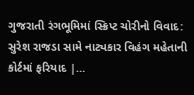ગુજરાતી રંગભૂમિમાં સ્ક્રિપ્ટ ચોરીનો વિવાદ: સુરેશ રાજડા સામે નાટ્યકાર વિહંગ મહેતાની કોર્ટમાં ફરિયાદ |…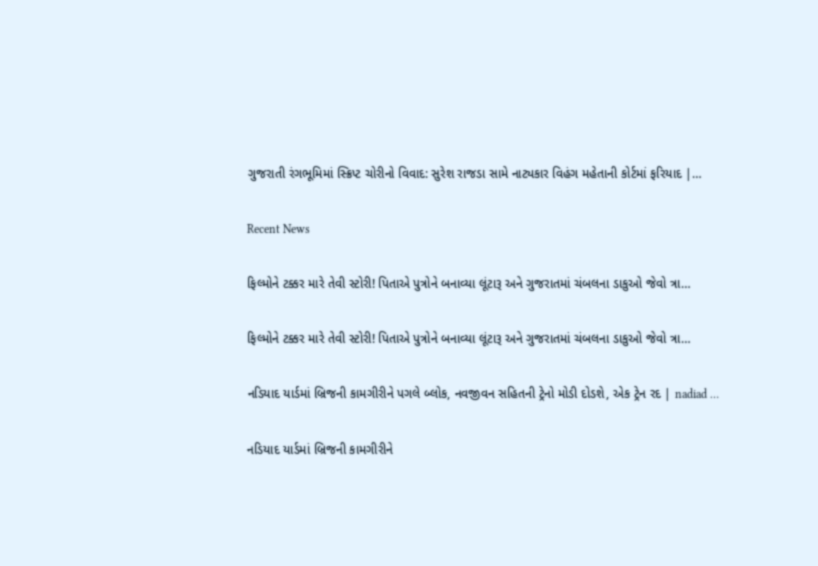ગુજરાતી રંગભૂમિમાં સ્ક્રિપ્ટ ચોરીનો વિવાદ: સુરેશ રાજડા સામે નાટ્યકાર વિહંગ મહેતાની કોર્ટમાં ફરિયાદ |…

Recent News

ફિલ્મોને ટક્કર મારે તેવી સ્ટોરી! પિતાએ પુત્રોને બનાવ્યા લૂંટારૂ અને ગુજરાતમાં ચંબલના ડાકુઓ જેવો ત્રા…

ફિલ્મોને ટક્કર મારે તેવી સ્ટોરી! પિતાએ પુત્રોને બનાવ્યા લૂંટારૂ અને ગુજરાતમાં ચંબલના ડાકુઓ જેવો ત્રા…

નડિયાદ યાર્ડમાં બ્રિજની કામગીરીને પગલે બ્લોક, નવજીવન સહિતની ટ્રેનો મોડી દોડશે, એક ટ્રેન રદ | nadiad …

નડિયાદ યાર્ડમાં બ્રિજની કામગીરીને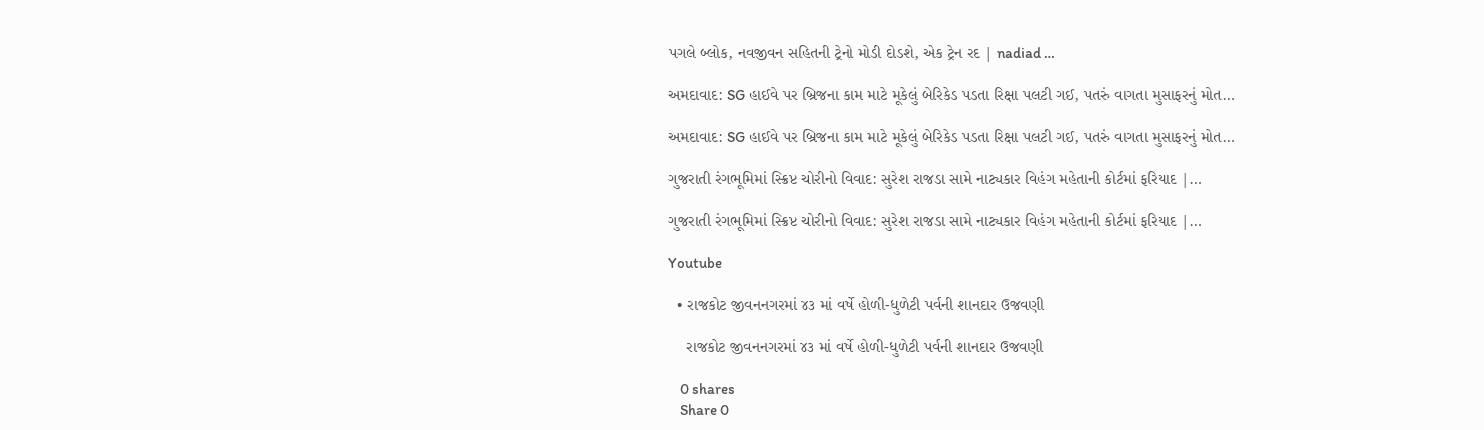પગલે બ્લોક, નવજીવન સહિતની ટ્રેનો મોડી દોડશે, એક ટ્રેન રદ | nadiad …

અમદાવાદ: SG હાઈવે પર બ્રિજના કામ માટે મૂકેલું બેરિકેડ પડતા રિક્ષા પલટી ગઈ, પતરું વાગતા મુસાફરનું મોત…

અમદાવાદ: SG હાઈવે પર બ્રિજના કામ માટે મૂકેલું બેરિકેડ પડતા રિક્ષા પલટી ગઈ, પતરું વાગતા મુસાફરનું મોત…

ગુજરાતી રંગભૂમિમાં સ્ક્રિપ્ટ ચોરીનો વિવાદ: સુરેશ રાજડા સામે નાટ્યકાર વિહંગ મહેતાની કોર્ટમાં ફરિયાદ |…

ગુજરાતી રંગભૂમિમાં સ્ક્રિપ્ટ ચોરીનો વિવાદ: સુરેશ રાજડા સામે નાટ્યકાર વિહંગ મહેતાની કોર્ટમાં ફરિયાદ |…

Youtube

  • રાજકોટ જીવનનગરમાં ૪૩ માં વર્ષે હોળી-ધુળેટી પર્વની શાનદાર ઉજવણી

    રાજકોટ જીવનનગરમાં ૪૩ માં વર્ષે હોળી-ધુળેટી પર્વની શાનદાર ઉજવણી

    0 shares
    Share 0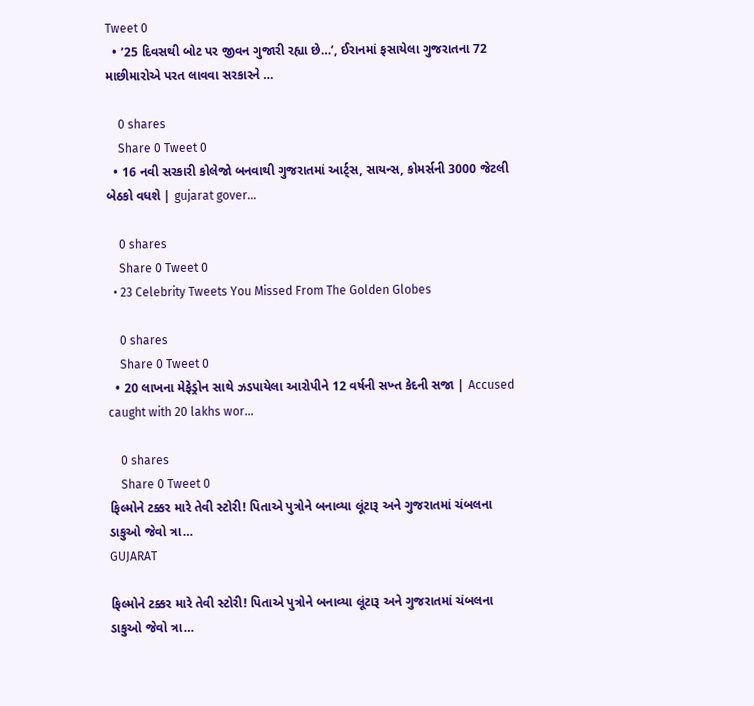Tweet 0
  • ’25 દિવસથી બોટ પર જીવન ગુજારી રહ્યા છે…’, ઈરાનમાં ફસાયેલા ગુજરાતના 72 માછીમારોએ પરત લાવવા સરકારને …

    0 shares
    Share 0 Tweet 0
  • 16 નવી સરકારી કોલેજો બનવાથી ગુજરાતમાં આર્ટ્સ, સાયન્સ, કોમર્સની 3000 જેટલી બેઠકો વધશે | gujarat gover…

    0 shares
    Share 0 Tweet 0
  • 23 Celebrity Tweets You Missed From The Golden Globes

    0 shares
    Share 0 Tweet 0
  • 20 લાખના મેફેડ્રોન સાથે ઝડપાયેલા આરોપીને 12 વર્ષની સખ્ત કેદની સજા | Accused caught with 20 lakhs wor…

    0 shares
    Share 0 Tweet 0
ફિલ્મોને ટક્કર મારે તેવી સ્ટોરી! પિતાએ પુત્રોને બનાવ્યા લૂંટારૂ અને ગુજરાતમાં ચંબલના ડાકુઓ જેવો ત્રા…
GUJARAT

ફિલ્મોને ટક્કર મારે તેવી સ્ટોરી! પિતાએ પુત્રોને બનાવ્યા લૂંટારૂ અને ગુજરાતમાં ચંબલના ડાકુઓ જેવો ત્રા…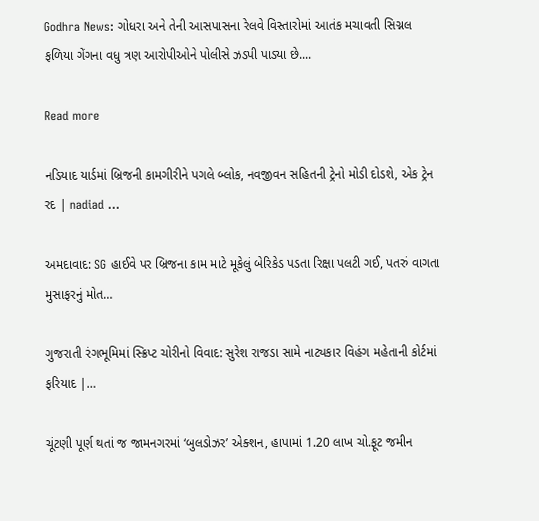Godhra News: ગોધરા અને તેની આસપાસના રેલવે વિસ્તારોમાં આતંક મચાવતી સિગ્નલ ફળિયા ગેંગના વધુ ત્રણ આરોપીઓને પોલીસે ઝડપી પાડ્યા છે....

Read more

નડિયાદ યાર્ડમાં બ્રિજની કામગીરીને પગલે બ્લોક, નવજીવન સહિતની ટ્રેનો મોડી દોડશે, એક ટ્રેન રદ | nadiad …

અમદાવાદ: SG હાઈવે પર બ્રિજના કામ માટે મૂકેલું બેરિકેડ પડતા રિક્ષા પલટી ગઈ, પતરું વાગતા મુસાફરનું મોત…

ગુજરાતી રંગભૂમિમાં સ્ક્રિપ્ટ ચોરીનો વિવાદ: સુરેશ રાજડા સામે નાટ્યકાર વિહંગ મહેતાની કોર્ટમાં ફરિયાદ |…

ચૂંટણી પૂર્ણ થતાં જ જામનગરમાં ‘બુલડોઝર’ એક્શન, હાપામાં 1.20 લાખ ચો.ફૂટ જમીન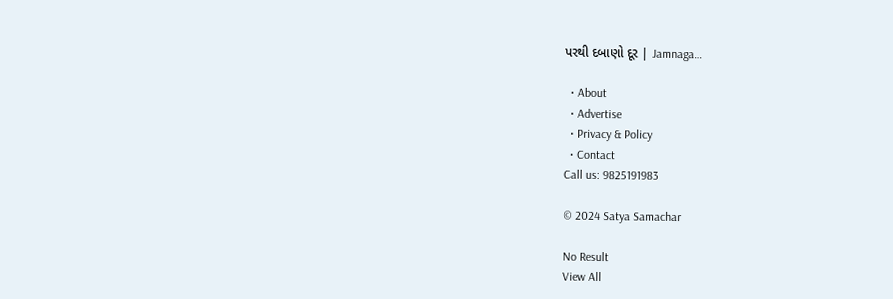પરથી દબાણો દૂર | Jamnaga…

  • About
  • Advertise
  • Privacy & Policy
  • Contact
Call us: 9825191983

© 2024 Satya Samachar

No Result
View All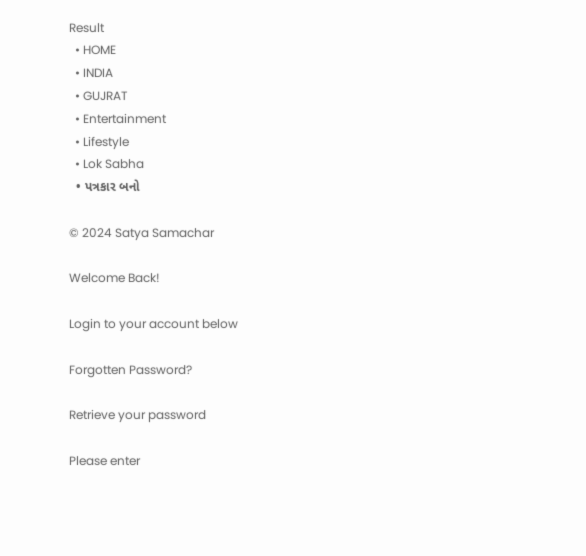Result
  • HOME
  • INDIA
  • GUJRAT
  • Entertainment
  • Lifestyle
  • Lok Sabha
  • પત્રકાર બનો

© 2024 Satya Samachar

Welcome Back!

Login to your account below

Forgotten Password?

Retrieve your password

Please enter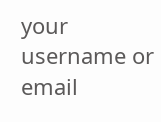your username or email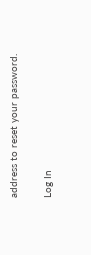address to reset your password.

Log In